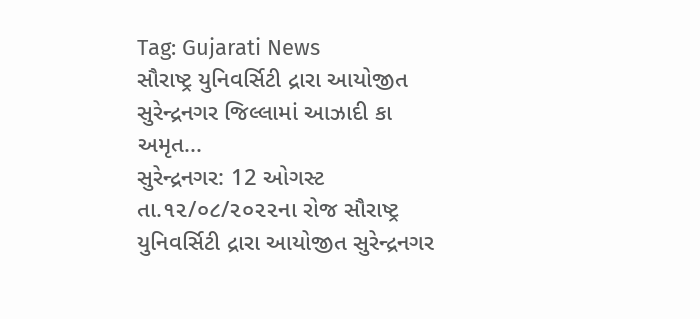Tag: Gujarati News
સૌરાષ્ટ્ર યુનિવર્સિટી દ્રારા આયોજીત સુરેન્દ્રનગર જિલ્લામાં આઝાદી કા અમૃત...
સુરેન્દ્રનગર: 12 ઓગસ્ટ
તા.૧૨/૦૮/૨૦૨૨ના રોજ સૌરાષ્ટ્ર યુનિવર્સિટી દ્રારા આયોજીત સુરેન્દ્રનગર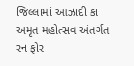જિલ્લામાં આઝાદી કા અમૃત મહોત્સવ અંતર્ગત રન ફોર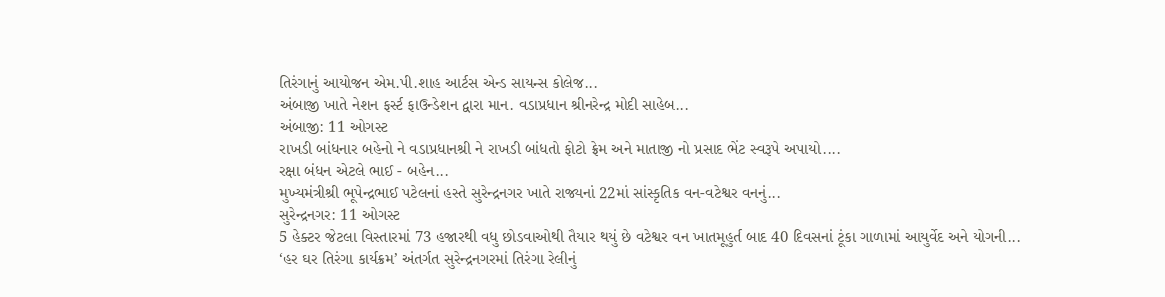તિરંગાનું આયોજન એમ.પી.શાહ આર્ટસ એન્ડ સાયન્સ કોલેજ...
અંબાજી ખાતે નેશન ફર્સ્ટ ફાઉન્ડેશન દ્વારા માન. વડાપ્રધાન શ્રીનરેન્દ્ર મોદી સાહેબ...
અંબાજી: 11 ઓગસ્ટ
રાખડી બાંધનાર બહેનો ને વડાપ્રધાનશ્રી ને રાખડી બાંધતો ફોટો ફ્રેમ અને માતાજી નો પ્રસાદ ભેંટ સ્વરૂપે અપાયો....
રક્ષા બંધન એટલે ભાઈ - બહેન...
મુખ્યમંત્રીશ્રી ભૂપેન્દ્રભાઈ પટેલનાં હસ્તે સુરેન્દ્રનગર ખાતે રાજ્યનાં 22માં સાંસ્કૃતિક વન-વટેશ્વર વનનું...
સુરેન્દ્રનગર: 11 ઓગસ્ટ
5 હેક્ટર જેટલા વિસ્તારમાં 73 હજારથી વધુ છોડવાઓથી તૈયાર થયું છે વટેશ્વર વન ખાતમૂહુર્ત બાદ 40 દિવસનાં ટૂંકા ગાળામાં આયુર્વેદ અને યોગની...
‘હર ઘર તિરંગા કાર્યક્રમ’ અંતર્ગત સુરેન્દ્રનગરમાં તિરંગા રેલીનું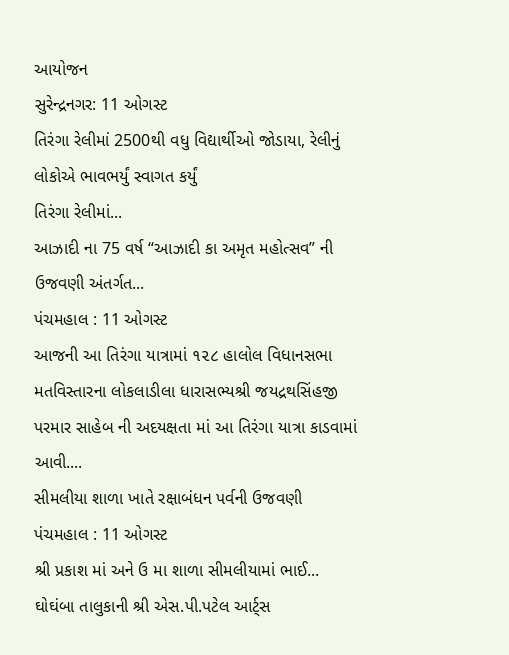આયોજન
સુરેન્દ્રનગર: 11 ઓગસ્ટ
તિરંગા રેલીમાં 2500થી વધુ વિદ્યાર્થીઓ જોડાયા, રેલીનું લોકોએ ભાવભર્યું સ્વાગત કર્યું
તિરંગા રેલીમાં...
આઝાદી ના 75 વર્ષ “આઝાદી કા અમૃત મહોત્સવ” ની ઉજવણી અંતર્ગત...
પંચમહાલ : 11 ઓગસ્ટ
આજની આ તિરંગા યાત્રામાં ૧૨૮ હાલોલ વિધાનસભા મતવિસ્તારના લોકલાડીલા ધારાસભ્યશ્રી જયદ્રથસિંહજી પરમાર સાહેબ ની અદયક્ષતા માં આ તિરંગા યાત્રા કાડવામાં આવી....
સીમલીયા શાળા ખાતે રક્ષાબંધન પર્વની ઉજવણી
પંચમહાલ : 11 ઓગસ્ટ
શ્રી પ્રકાશ માં અને ઉ મા શાળા સીમલીયામાં ભાઈ...
ઘોઘંબા તાલુકાની શ્રી એસ.પી.પટેલ આર્ટ્સ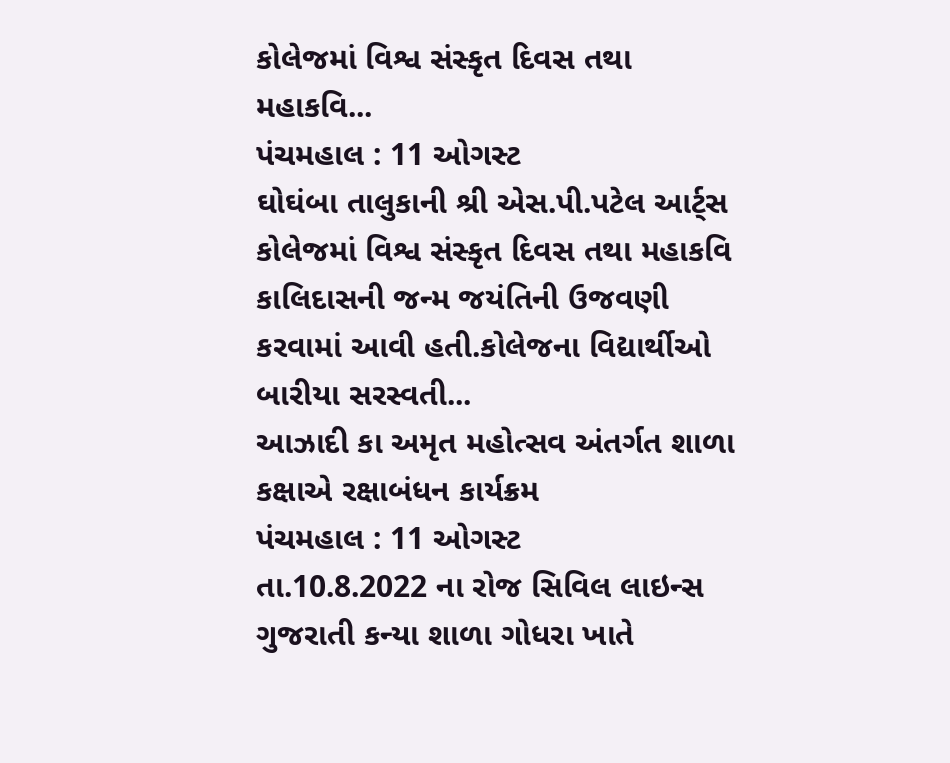કોલેજમાં વિશ્વ સંસ્કૃત દિવસ તથા મહાકવિ...
પંચમહાલ : 11 ઓગસ્ટ
ઘોઘંબા તાલુકાની શ્રી એસ.પી.પટેલ આર્ટ્સ કોલેજમાં વિશ્વ સંસ્કૃત દિવસ તથા મહાકવિ કાલિદાસની જન્મ જયંતિની ઉજવણી કરવામાં આવી હતી.કોલેજના વિદ્યાર્થીઓ બારીયા સરસ્વતી...
આઝાદી કા અમૃત મહોત્સવ અંતર્ગત શાળા કક્ષાએ રક્ષાબંધન કાર્યક્રમ
પંચમહાલ : 11 ઓગસ્ટ
તા.10.8.2022 ના રોજ સિવિલ લાઇન્સ ગુજરાતી કન્યા શાળા ગોધરા ખાતે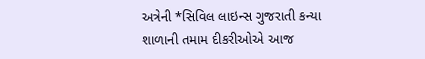અત્રેની *સિવિલ લાઇન્સ ગુજરાતી કન્યા શાળાની તમામ દીકરીઓએ આજ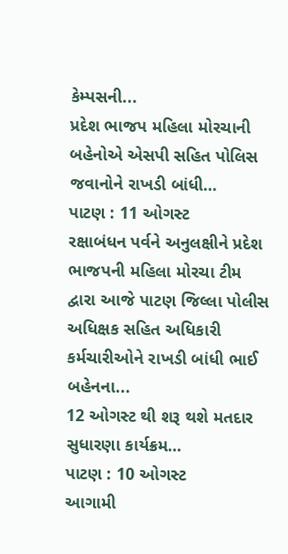કેમ્પસની...
પ્રદેશ ભાજપ મહિલા મોરચાની બહેનોએ એસપી સહિત પોલિસ જવાનોને રાખડી બાંધી…
પાટણ : 11 ઓગસ્ટ
રક્ષાબંધન પર્વને અનુલક્ષીને પ્રદેશ ભાજપની મહિલા મોરચા ટીમ દ્વારા આજે પાટણ જિલ્લા પોલીસ અધિક્ષક સહિત અધિકારી કર્મચારીઓને રાખડી બાંધી ભાઈ બહેનના...
12 ઓગસ્ટ થી શરૂ થશે મતદાર સુધારણા કાર્યક્રમ…
પાટણ : 10 ઓગસ્ટ
આગામી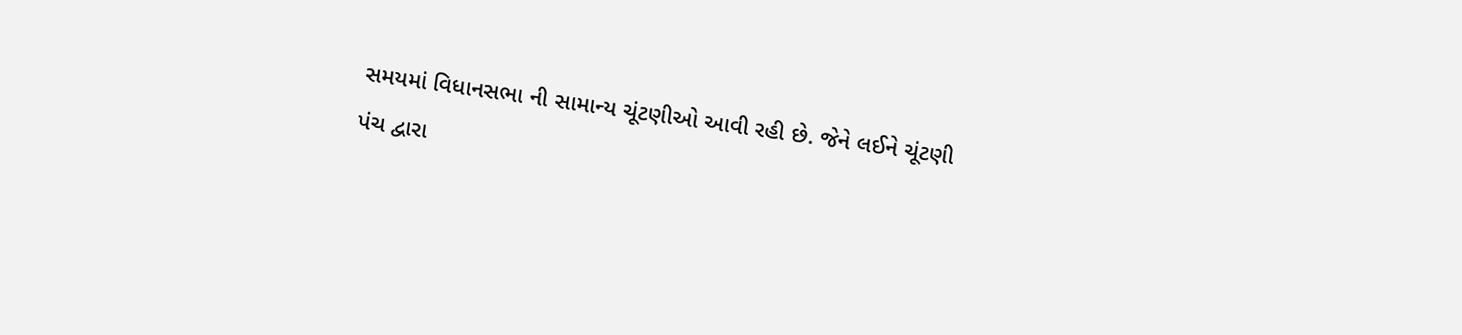સમયમાં વિધાનસભા ની સામાન્ય ચૂંટણીઓ આવી રહી છે. જેને લઈને ચૂંટણી પંચ દ્વારા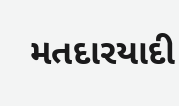મતદારયાદી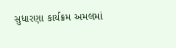સુધારણા કાર્યક્રમ અમલમાં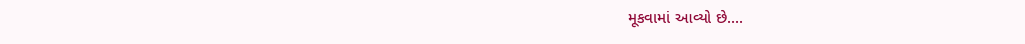મૂકવામાં આવ્યો છે....